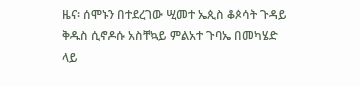ዜና፡ ሰሞኑን በተደረገው ሢመተ ኤጲስ ቆጶሳት ጉዳይ ቅዱስ ሲኖዶሱ አስቸኳይ ምልአተ ጉባኤ በመካሄድ ላይ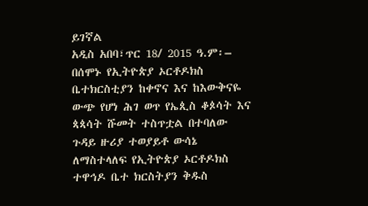ይገኛል
አዲስ አበባ፣ጥር 18/ 2015 ዓ.ም፡– በሰሞኑ የኢትዮጵያ ኦርቶዶክስ ቤተክርስቲያን ከቀኖና እና ከእውቅናዬ ውጭ የሆነ ሕገ ወጥ የኤጲስ ቆጶሳት እና ጳጳሳት ሹመት ተስጥቷል በተባለው ጉዳይ ዙሪያ ተወያይቶ ውሳኔ ለማስተላለፍ የኢትዮጵያ ኦርቶዶክስ ተዋኅዶ ቤተ ክርስትያን ቅዱስ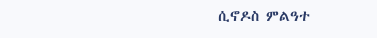ሲኖዶስ ምልዓተ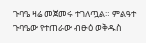ጉባዔ ዛሬ መጀመሩ ተገለጧል። ምልዓተ ጉባዔው የተጠራው ብፁዕ ወቅዱስ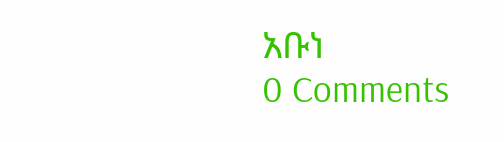አቡነ
0 Comments